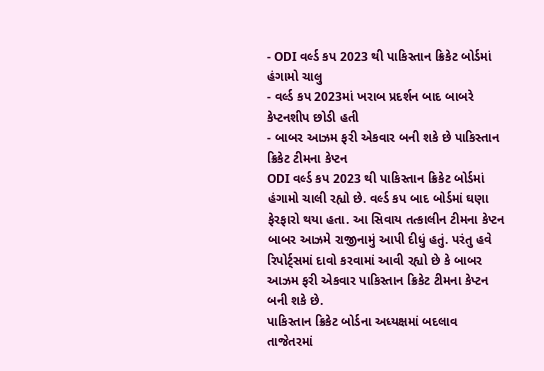- ODI વર્લ્ડ કપ 2023 થી પાકિસ્તાન ક્રિકેટ બોર્ડમાં હંગામો ચાલુ
- વર્લ્ડ કપ 2023માં ખરાબ પ્રદર્શન બાદ બાબરે કેપ્ટનશીપ છોડી હતી
- બાબર આઝમ ફરી એકવાર બની શકે છે પાકિસ્તાન ક્રિકેટ ટીમના કેપ્ટન
ODI વર્લ્ડ કપ 2023 થી પાકિસ્તાન ક્રિકેટ બોર્ડમાં હંગામો ચાલી રહ્યો છે. વર્લ્ડ કપ બાદ બોર્ડમાં ઘણા ફેરફારો થયા હતા. આ સિવાય તત્કાલીન ટીમના કેપ્ટન બાબર આઝમે રાજીનામું આપી દીધું હતું. પરંતુ હવે રિપોર્ટ્સમાં દાવો કરવામાં આવી રહ્યો છે કે બાબર આઝમ ફરી એકવાર પાકિસ્તાન ક્રિકેટ ટીમના કેપ્ટન બની શકે છે.
પાકિસ્તાન ક્રિકેટ બોર્ડના અધ્યક્ષમાં બદલાવ
તાજેતરમાં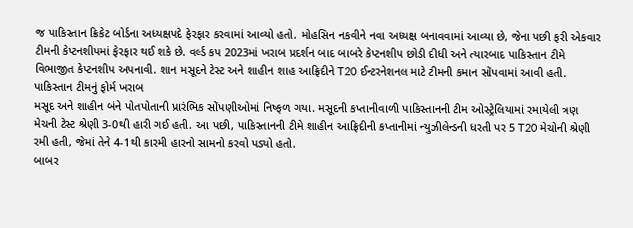જ પાકિસ્તાન ક્રિકેટ બોર્ડના અધ્યક્ષપદે ફેરફાર કરવામાં આવ્યો હતો. મોહસિન નકવીને નવા અધ્યક્ષ બનાવવામાં આવ્યા છે, જેના પછી ફરી એકવાર ટીમની કેપ્ટનશીપમાં ફેરફાર થઈ શકે છે. વર્લ્ડ કપ 2023માં ખરાબ પ્રદર્શન બાદ બાબરે કેપ્ટનશીપ છોડી દીધી અને ત્યારબાદ પાકિસ્તાન ટીમે વિભાજીત કેપ્ટનશીપ અપનાવી. શાન મસૂદને ટેસ્ટ અને શાહીન શાહ આફ્રિદીને T20 ઈન્ટરનેશનલ માટે ટીમની કમાન સોંપવામાં આવી હતી.
પાકિસ્તાન ટીમનું ફોર્મ ખરાબ
મસૂદ અને શાહીન બંને પોતપોતાની પ્રારંભિક સોંપણીઓમાં નિષ્ફળ ગયા. મસૂદની કપ્તાનીવાળી પાકિસ્તાનની ટીમ ઓસ્ટ્રેલિયામાં રમાયેલી ત્રણ મેચની ટેસ્ટ શ્રેણી 3-0થી હારી ગઈ હતી. આ પછી, પાકિસ્તાનની ટીમે શાહીન આફ્રિદીની કપ્તાનીમાં ન્યુઝીલેન્ડની ધરતી પર 5 T20 મેચોની શ્રેણી રમી હતી, જેમાં તેને 4-1થી કારમી હારનો સામનો કરવો પડ્યો હતો.
બાબર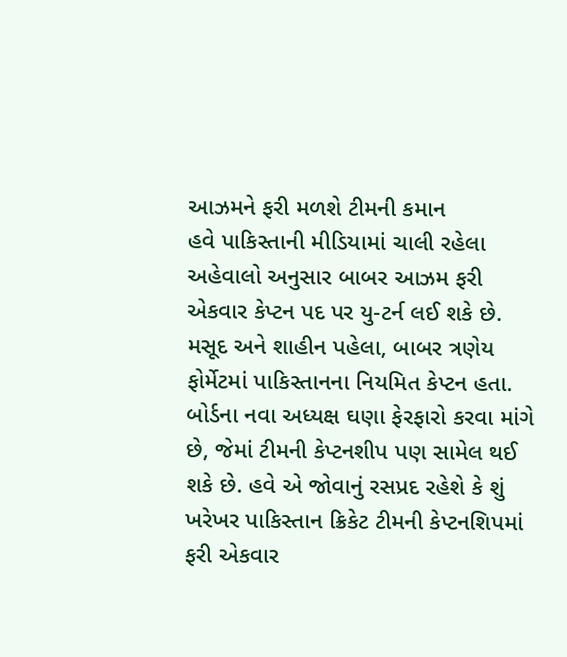આઝમને ફરી મળશે ટીમની કમાન
હવે પાકિસ્તાની મીડિયામાં ચાલી રહેલા અહેવાલો અનુસાર બાબર આઝમ ફરી એકવાર કેપ્ટન પદ પર યુ-ટર્ન લઈ શકે છે. મસૂદ અને શાહીન પહેલા, બાબર ત્રણેય ફોર્મેટમાં પાકિસ્તાનના નિયમિત કેપ્ટન હતા. બોર્ડના નવા અધ્યક્ષ ઘણા ફેરફારો કરવા માંગે છે, જેમાં ટીમની કેપ્ટનશીપ પણ સામેલ થઈ શકે છે. હવે એ જોવાનું રસપ્રદ રહેશે કે શું ખરેખર પાકિસ્તાન ક્રિકેટ ટીમની કેપ્ટનશિપમાં ફરી એકવાર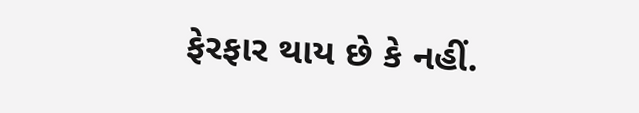ફેરફાર થાય છે કે નહીં.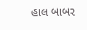હાલ બાબર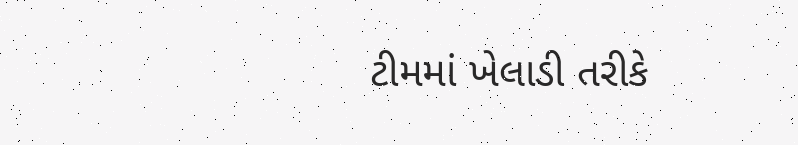ટીમમાં ખેલાડી તરીકે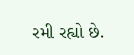રમી રહ્યો છે.